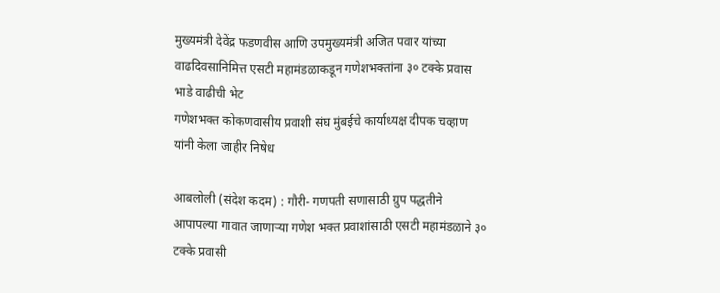मुख्यमंत्री देवेंद्र फडणवीस आणि उपमुख्यमंत्री अजित पवार यांच्या वाढदिवसानिमित्त एसटी महामंडळाकडून गणेशभक्तांना ३० टक्के प्रवास भाडे वाढीची भेट
गणेशभक्त कोकणवासीय प्रवाशी संघ मुंबईचे कार्याध्यक्ष दीपक चव्हाण यांनी केला जाहीर निषेध

आबलोली (संदेश कदम) : गौरी- गणपती सणासाठी ग्रुप पद्धतीने आपापल्या गावात जाणाऱ्या गणेश भक्त प्रवाशांसाठी एसटी महामंडळाने ३० टक्के प्रवासी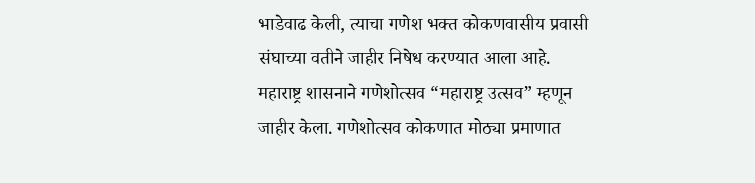भाडेवाढ केली, त्याचा गणेश भक्त कोकणवासीय प्रवासी संघाच्या वतीने जाहीर निषेध करण्यात आला आहे.
महाराष्ट्र शासनाने गणेशोत्सव “महाराष्ट्र उत्सव” म्हणून जाहीर केला. गणेशोत्सव कोकणात मोठ्या प्रमाणात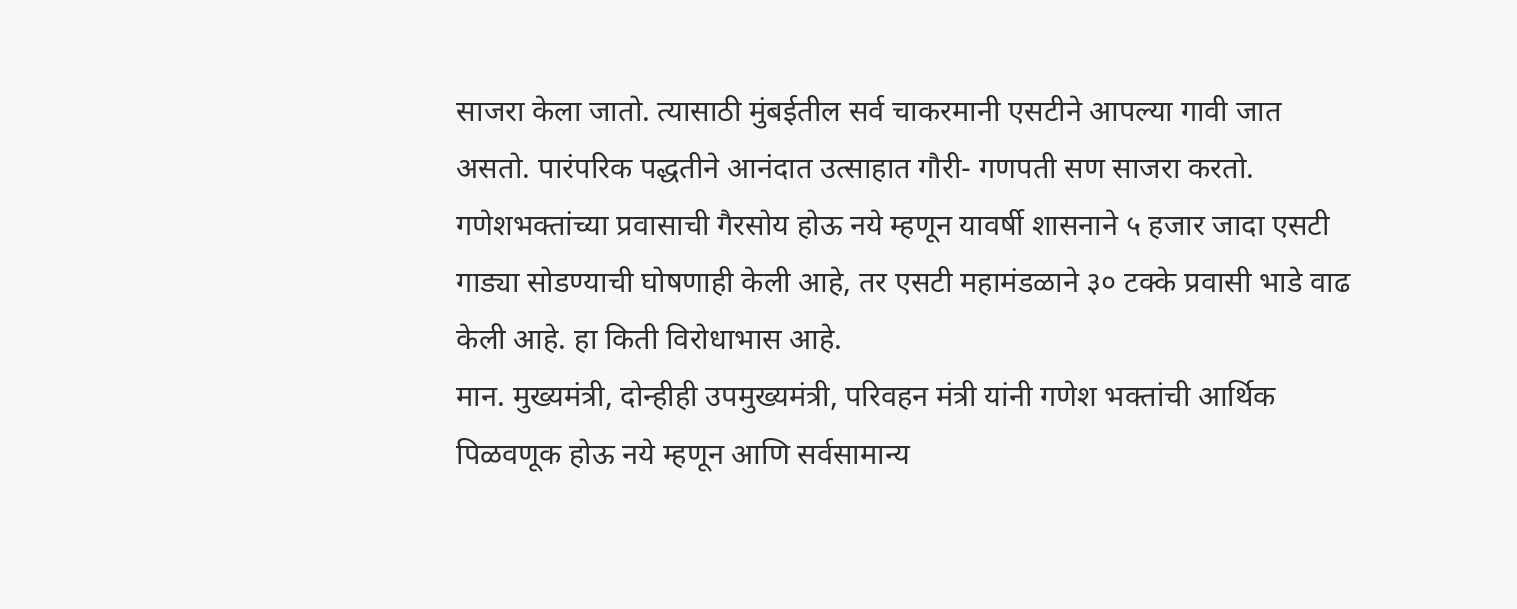साजरा केला जातो. त्यासाठी मुंबईतील सर्व चाकरमानी एसटीने आपल्या गावी जात असतो. पारंपरिक पद्धतीने आनंदात उत्साहात गौरी- गणपती सण साजरा करतो. गणेशभक्तांच्या प्रवासाची गैरसोय होऊ नये म्हणून यावर्षी शासनाने ५ हजार जादा एसटी गाड्या सोडण्याची घोषणाही केली आहे, तर एसटी महामंडळाने ३० टक्के प्रवासी भाडे वाढ केली आहे. हा किती विरोधाभास आहे.
मान. मुख्यमंत्री, दोन्हीही उपमुख्यमंत्री, परिवहन मंत्री यांनी गणेश भक्तांची आर्थिक पिळवणूक होऊ नये म्हणून आणि सर्वसामान्य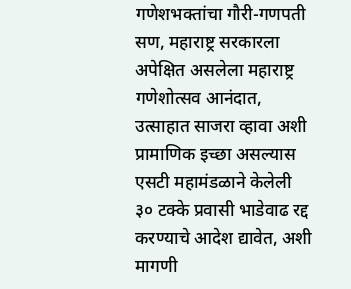गणेशभक्तांचा गौरी-गणपती सण, महाराष्ट्र सरकारला अपेक्षित असलेला महाराष्ट्र गणेशोत्सव आनंदात, उत्साहात साजरा व्हावा अशी प्रामाणिक इच्छा असल्यास एसटी महामंडळाने केलेली ३० टक्के प्रवासी भाडेवाढ रद्द करण्याचे आदेश द्यावेत, अशी मागणी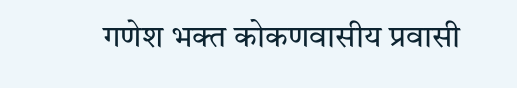गणेश भक्त कोकणवासीय प्रवासी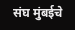संघ मुंबईचे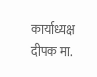कार्याध्यक्ष दीपक मा.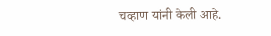चव्हाण यांनी केली आहे.